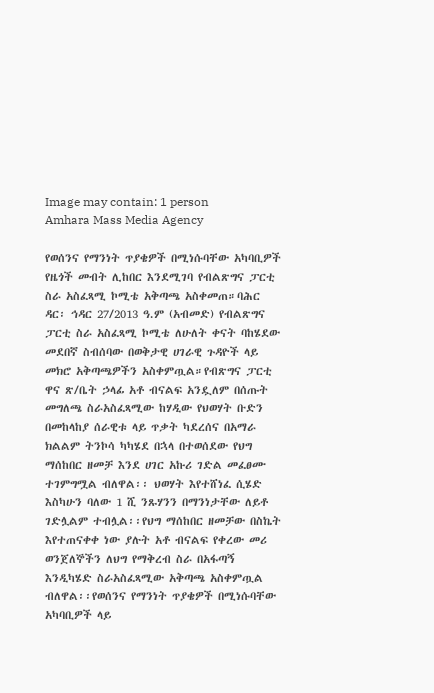Image may contain: 1 person
Amhara Mass Media Agency

የወሰንና የማንነት ጥያቄዎች በሚነሱባቸው አካባቢዎች የዜጎች መብት ሊከበር እንደሚገባ የብልጽግና ፓርቲ ስራ አስፈጻሚ ኮሚቴ አቅጣጫ አስቀመጠ።ባሕር ዳር፡ ኅዳር 27/2013 ዓ.ም (አብመድ) የብልጽግና ፓርቲ ስራ አስፈጻሚ ኮሚቴ ለሁለት ቀናት ባከሄደው መደበኛ ስብሰባው በወቅታዊ ሀገራዊ ጉዳዮች ላይ መክሮ አቅጣጫዎችን አስቀምጧል።የብጽግና ፓርቲ ዋና ጽ/ቤት ኃላፊ አቶ ብናልፍ አንዷለም በሰጡት መግለጫ ስራአስፈጻሚው ከሃዲው የህወሃት ቡድን በመከላከያ ሰራዊቱ ላይ ጥቃት ካደረሰና በአማራ ክልልም ትንኮሳ ካካሄደ በኋላ በተወሰደው የህግ ማሰከበር ዘመቻ እንደ ሀገር አኩሪ ገድል መፈፀሙ ተገምግሟል ብለዋል፡፡ ህወሃት እየተሸነፈ ሲሄድ እስካሁን ባለው 1 ሺ ንጹሃንን በማንነታቸው ለይቶ ገድሏልም ተብሏል፡፡የህግ ማሰከበር ዘመቻው በስኬት እየተጠናቀቀ ነው ያሉት አቶ ብናልፍ የቀረው መሪ ወንጀለኞችን ለህግ የማቅረብ ስራ በአፋጣኝ እንዲካሄድ ስራአስፈጻሚው አቅጣጫ አስቀምጧል ብለዋል፡፡የወሰንና የማንነት ጥያቄዎች በሚነሱባቸው አካባቢዎች ላይ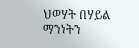ህወሃት በሃይል ማንነትን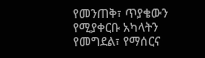የመንጠቅ፣ ጥያቄውን የሚያቀርቡ አካላትን የመግደል፣ የማሰርና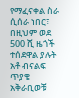የማፈናቀል ስራ ሲሰራ ነበር፣ በዚህም ወደ 500 ሺ ዜጎች ተሰደዋል ያሉት አቶ ብናልፍ ጥያቄ አቅራቢወቹ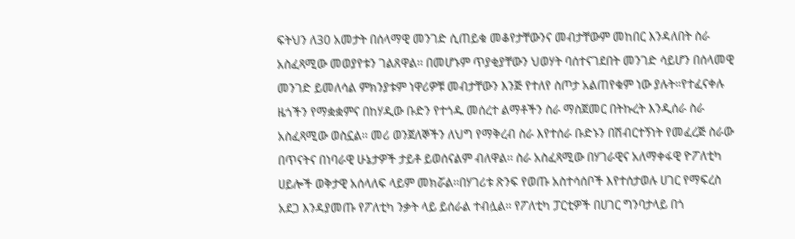ፍትህን ለ30 አመታት በሰላማዊ መንገድ ሲጠይቁ መቆየታቸውንና መብታቸውም መከበር እንዳለበት ስራ አስፈጻሚው መወያየቱን ገልጸዋል፡፡ በመሆኑም ጥያቂያቸውን ህወሃት ባሰተናገደበት መንገድ ሳይሆን በሰላመዊ መንገድ ይመለሳል ምክንያቱም ነዋሪዎቹ መብታቸውን እንጅ የተለየ ስጦታ አልጠየቁም ነው ያሉት።የተፈናቀሉ ዜጎችን የማቋቋምና በከሃዲው ቡድን የተጎዱ መሰረተ ልማቶችን ስራ ማስጀመር በትኩረት እንዲሰራ ስራ አስፈጻሚው ወስኗል፡፡ መሪ ወንጀለኞችን ለህግ የማቅረብ ስራ እየተሰራ ቡድኑን በሽብርተኝነት የመፈረጅ ስራው በጥናትና በነባራዊ ሁኔታዎች ታይቶ ይወሰናልም ብለዋል፡፡ ስራ አስፈጻሚው በሃገራዊና አለማቀፋዊ ዮፖለቲካ ሀይሎች ወቅታዊ አሰላለፍ ላይም መክሯል፡፡በሃገሪቱ ጽንፍ የወጡ አስተሳሰቦች እየተሰታወሉ ሀገር የማፍረስ አደጋ እንዳያመጡ የፖለቲካ ንቃት ላይ ይሰራል ተብሏል፡፡ የፖለቲካ ፓርቲዎች በሀገር ግንባታላይ በጎ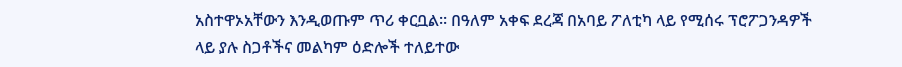አስተዋኦአቸውን እንዲወጡም ጥሪ ቀርቧል፡፡ በዓለም አቀፍ ደረጃ በአባይ ፖለቲካ ላይ የሚሰሩ ፕሮፖጋንዳዎች ላይ ያሉ ስጋቶችና መልካም ዕድሎች ተለይተው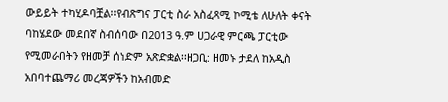ውይይት ተካሂዶባቿል፡፡የብጽግና ፓርቲ ስራ አስፈጻሚ ኮሚቴ ለሁለት ቀናት ባከሄደው መደበኛ ስብሰባው በ2013 ዓ.ም ሀጋራዊ ምርጫ ፓርቲው የሚመራበትን የዘመቻ ሰነድም አጽድቋል፡፡ዘጋቢ: ዘመኑ ታደለ ከአዲስ አበባተጨማሪ መረጃዎችን ከአብመድ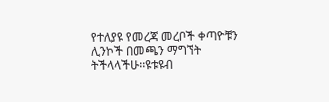የተለያዩ የመረጃ መረቦች ቀጣዮቹን ሊንኮች በመጫን ማግኘት ትችላላችሁ፡፡ዩቱዩብ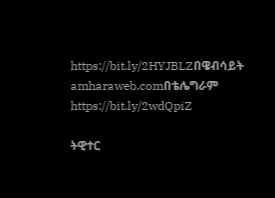https://bit.ly/2HYJBLZበዌብሳይት amharaweb.comበቴሌግራም https://bit.ly/2wdQpiZ

ትዊተር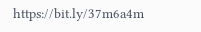https://bit.ly/37m6a4m